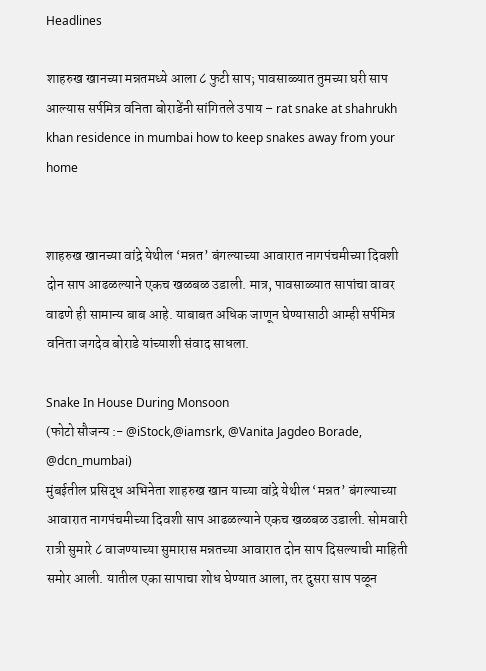Headlines

शाहरुख खानच्या मन्नतमध्ये आला ८ फुटी साप; पावसाळ्यात तुमच्या घरी साप आल्यास सर्पमित्र वनिता बोराडेंनी सांगितले उपाय – rat snake at shahrukh khan residence in mumbai how to keep snakes away from your home


शाहरुख खानच्या वांद्रे येथील ‘मन्नत’ बंगल्याच्या आवारात नागपंचमीच्या दिवशी दोन साप आढळल्याने एकच खळबळ उडाली. मात्र, पावसाळ्यात सापांचा वावर वाढणे ही सामान्य बाब आहे. याबाबत अधिक जाणून घेण्यासाठी आम्ही सर्पमित्र वनिता जगदेव बोराडे यांच्याशी संवाद साधला.

Snake In House During Monsoon
(फोटो सौजन्य :- @iStock,@iamsrk, @Vanita Jagdeo Borade, @dcn_mumbai)
मुंबईतील प्रसिद्ध अभिनेता शाहरुख खान याच्या वांद्रे येथील ‘मन्नत’ बंगल्याच्या आवारात नागपंचमीच्या दिवशी साप आढळल्याने एकच खळबळ उडाली. सोमवारी रात्री सुमारे ८ वाजण्याच्या सुमारास मन्नतच्या आवारात दोन साप दिसल्याची माहिती समोर आली. यातील एका सापाचा शोध घेण्यात आला, तर दुसरा साप पळून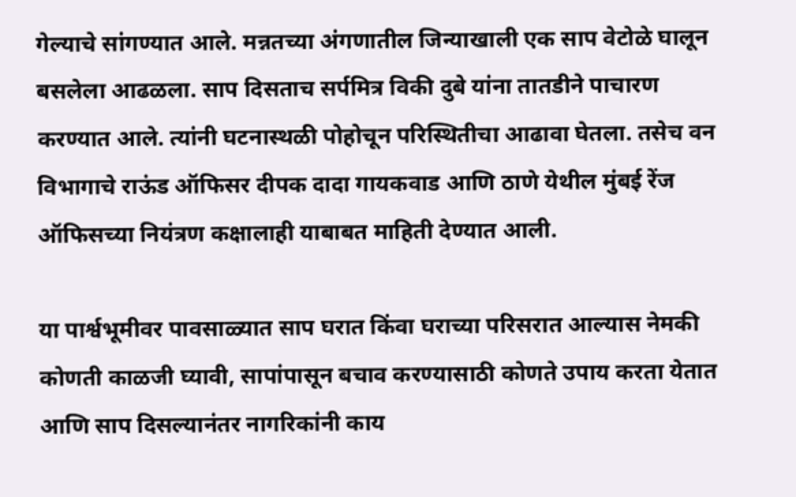गेल्याचे सांगण्यात आले. मन्नतच्या अंगणातील जिन्याखाली एक साप वेटोळे घालून बसलेला आढळला. साप दिसताच सर्पमित्र विकी दुबे यांना तातडीने पाचारण करण्यात आले. त्यांनी घटनास्थळी पोहोचून परिस्थितीचा आढावा घेतला. तसेच वन विभागाचे राऊंड ऑफिसर दीपक दादा गायकवाड आणि ठाणे येथील मुंबई रेंज ऑफिसच्या नियंत्रण कक्षालाही याबाबत माहिती देण्यात आली.

या पार्श्वभूमीवर पावसाळ्यात साप घरात किंवा घराच्या परिसरात आल्यास नेमकी कोणती काळजी घ्यावी, सापांपासून बचाव करण्यासाठी कोणते उपाय करता येतात आणि साप दिसल्यानंतर नागरिकांनी काय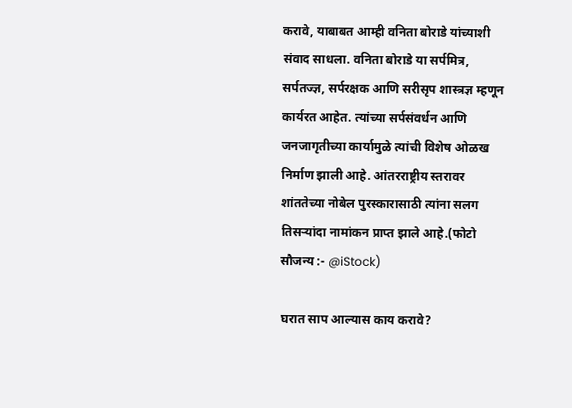करावे, याबाबत आम्ही वनिता बोराडे यांच्याशी संवाद साधला. वनिता बोराडे या सर्पमित्र, सर्पतज्ज्ञ, सर्परक्षक आणि सरीसृप शास्त्रज्ञ म्हणून कार्यरत आहेत. त्यांच्या सर्पसंवर्धन आणि जनजागृतीच्या कार्यामुळे त्यांची विशेष ओळख निर्माण झाली आहे. आंतरराष्ट्रीय स्तरावर शांततेच्या नोबेल पुरस्कारासाठी त्यांना सलग तिसऱ्यांदा नामांकन प्राप्त झाले आहे.(फोटो सौजन्य :- @iStock)

घरात साप आल्यास काय करावे?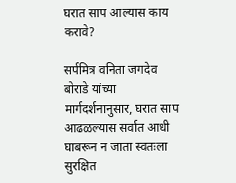घरात साप आल्यास काय करावे?

सर्पमित्र वनिता जगदेव बोराडे यांच्या मार्गदर्शनानुसार, घरात साप आढळल्यास सर्वात आधी घाबरून न जाता स्वतःला सुरक्षित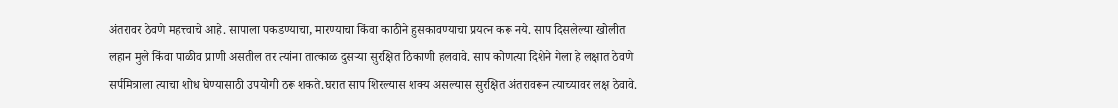अंतरावर ठेवणे महत्त्वाचे आहे. सापाला पकडण्याचा, मारण्याचा किंवा काठीने हुसकावण्याचा प्रयत्न करू नये. साप दिसलेल्या खोलीत लहान मुले किंवा पाळीव प्राणी असतील तर त्यांना तात्काळ दुसऱ्या सुरक्षित ठिकाणी हलवावे. साप कोणत्या दिशेने गेला हे लक्षात ठेवणे सर्पमित्राला त्याचा शोध घेण्यासाठी उपयोगी ठरू शकते.घरात साप शिरल्यास शक्य असल्यास सुरक्षित अंतरावरून त्याच्यावर लक्ष ठेवावे.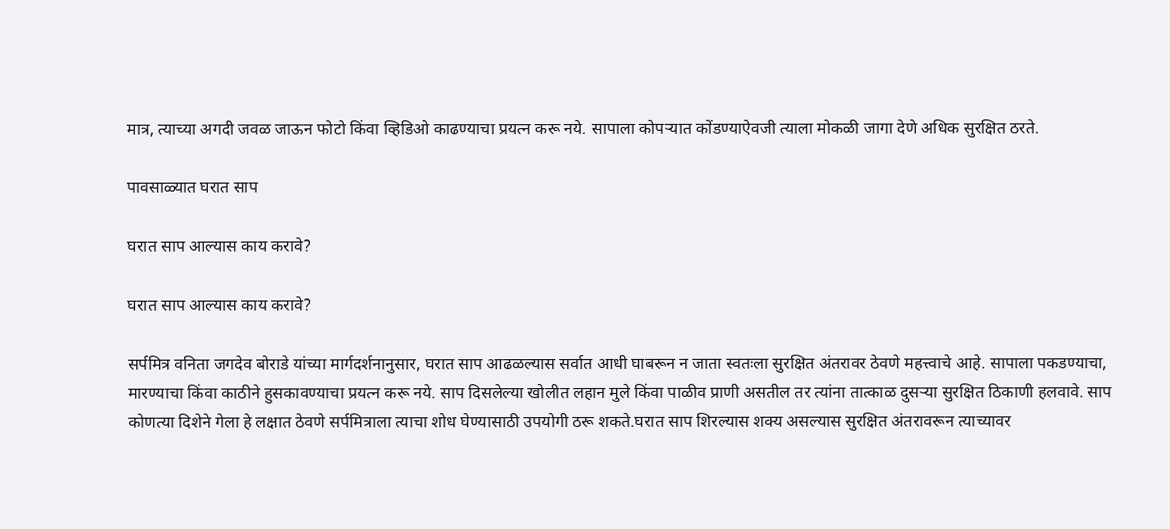मात्र, त्याच्या अगदी जवळ जाऊन फोटो किंवा व्हिडिओ काढण्याचा प्रयत्न करू नये. सापाला कोपऱ्यात कोंडण्याऐवजी त्याला मोकळी जागा देणे अधिक सुरक्षित ठरते.

पावसाळ्यात घरात साप

घरात साप आल्यास काय करावे?

घरात साप आल्यास काय करावे?

सर्पमित्र वनिता जगदेव बोराडे यांच्या मार्गदर्शनानुसार, घरात साप आढळल्यास सर्वात आधी घाबरून न जाता स्वतःला सुरक्षित अंतरावर ठेवणे महत्त्वाचे आहे. सापाला पकडण्याचा, मारण्याचा किंवा काठीने हुसकावण्याचा प्रयत्न करू नये. साप दिसलेल्या खोलीत लहान मुले किंवा पाळीव प्राणी असतील तर त्यांना तात्काळ दुसऱ्या सुरक्षित ठिकाणी हलवावे. साप कोणत्या दिशेने गेला हे लक्षात ठेवणे सर्पमित्राला त्याचा शोध घेण्यासाठी उपयोगी ठरू शकते.घरात साप शिरल्यास शक्य असल्यास सुरक्षित अंतरावरून त्याच्यावर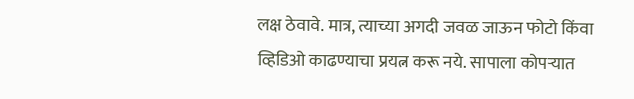लक्ष ठेवावे. मात्र, त्याच्या अगदी जवळ जाऊन फोटो किंवा व्हिडिओ काढण्याचा प्रयत्न करू नये. सापाला कोपऱ्यात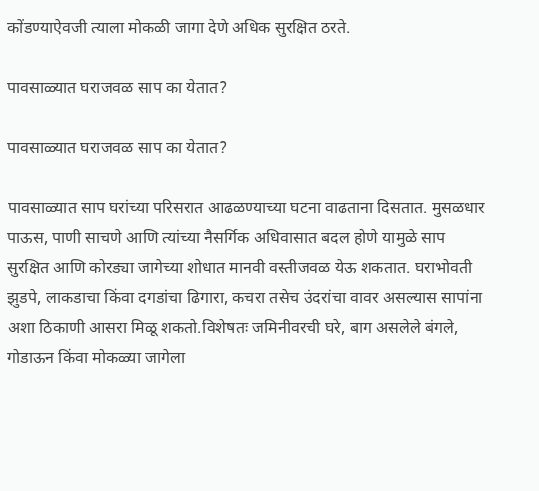कोंडण्याऐवजी त्याला मोकळी जागा देणे अधिक सुरक्षित ठरते.

पावसाळ्यात घराजवळ साप का येतात?

पावसाळ्यात घराजवळ साप का येतात?

पावसाळ्यात साप घरांच्या परिसरात आढळण्याच्या घटना वाढताना दिसतात. मुसळधार पाऊस, पाणी साचणे आणि त्यांच्या नैसर्गिक अधिवासात बदल होणे यामुळे साप सुरक्षित आणि कोरड्या जागेच्या शोधात मानवी वस्तीजवळ येऊ शकतात. घराभोवती झुडपे, लाकडाचा किंवा दगडांचा ढिगारा, कचरा तसेच उंदरांचा वावर असल्यास सापांना अशा ठिकाणी आसरा मिळू शकतो.विशेषतः जमिनीवरची घरे, बाग असलेले बंगले, गोडाऊन किंवा मोकळ्या जागेला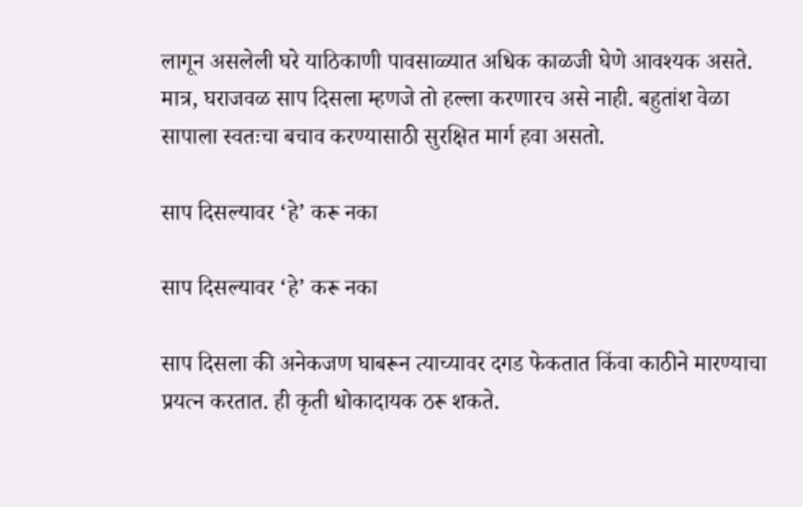लागून असलेली घरे याठिकाणी पावसाळ्यात अधिक काळजी घेणे आवश्यक असते. मात्र, घराजवळ साप दिसला म्हणजे तो हल्ला करणारच असे नाही. बहुतांश वेळा सापाला स्वतःचा बचाव करण्यासाठी सुरक्षित मार्ग हवा असतो.

साप दिसल्यावर ‘हे’ करू नका

साप दिसल्यावर ‘हे’ करू नका

साप दिसला की अनेकजण घाबरून त्याच्यावर दगड फेकतात किंवा काठीने मारण्याचा प्रयत्न करतात. ही कृती धोकादायक ठरू शकते.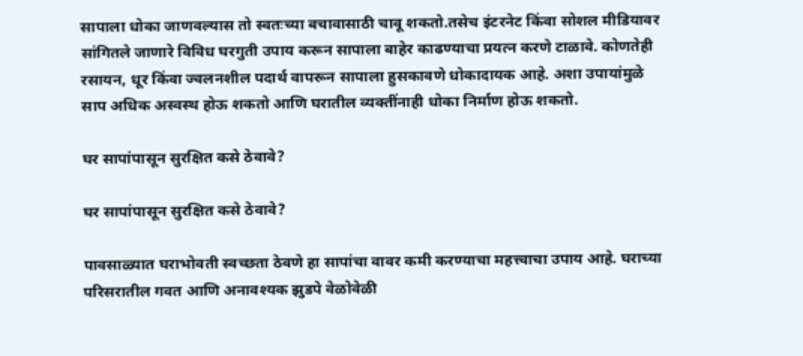सापाला धोका जाणवल्यास तो स्वतःच्या बचावासाठी चावू शकतो.तसेच इंटरनेट किंवा सोशल मीडियावर सांगितले जाणारे विविध घरगुती उपाय करून सापाला बाहेर काढण्याचा प्रयत्न करणे टाळावे. कोणतेही रसायन, धूर किंवा ज्वलनशील पदार्थ वापरून सापाला हुसकावणे धोकादायक आहे. अशा उपायांमुळे साप अधिक अस्वस्थ होऊ शकतो आणि घरातील व्यक्तींनाही धोका निर्माण होऊ शकतो.

घर सापांपासून सुरक्षित कसे ठेवावे?

घर सापांपासून सुरक्षित कसे ठेवावे?

पावसाळ्यात घराभोवती स्वच्छता ठेवणे हा सापांचा वावर कमी करण्याचा महत्त्वाचा उपाय आहे. घराच्या परिसरातील गवत आणि अनावश्यक झुडपे वेळोवेळी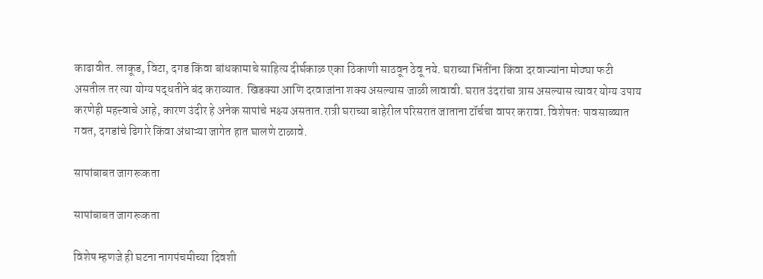काढावीत. लाकूड, विटा, दगड किंवा बांधकामाचे साहित्य दीर्घकाळ एका ठिकाणी साठवून ठेवू नये. घराच्या भिंतींना किंवा दरवाज्यांना मोठ्या फटी असतील तर त्या योग्य पद्धतीने बंद कराव्यात. खिडक्या आणि दरवाजांना शक्य असल्यास जाळी लावावी. घरात उंदरांचा त्रास असल्यास त्यावर योग्य उपाय करणेही महत्त्वाचे आहे, कारण उंदीर हे अनेक सापांचे भक्ष्य असतात.रात्री घराच्या बाहेरील परिसरात जाताना टॉर्चचा वापर करावा. विशेषतः पावसाळ्यात गवत, दगडांचे ढिगारे किंवा अंधाऱ्या जागेत हात घालणे टाळावे.

सापांबाबत जागरूकता

सापांबाबत जागरूकता

विशेष म्हणजे ही घटना नागपंचमीच्या दिवशी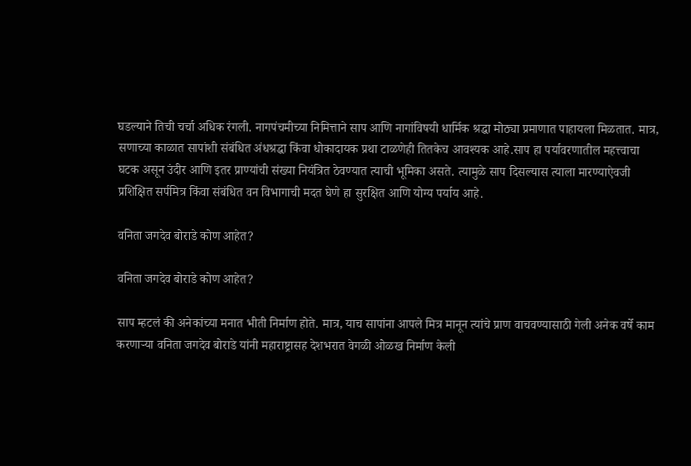घडल्याने तिची चर्चा अधिक रंगली. नागपंचमीच्या निमित्ताने साप आणि नागांविषयी धार्मिक श्रद्धा मोठ्या प्रमाणात पाहायला मिळतात. मात्र, सणाच्या काळात सापांशी संबंधित अंधश्रद्धा किंवा धोकादायक प्रथा टाळणेही तितकेच आवश्यक आहे.साप हा पर्यावरणातील महत्त्वाचा घटक असून उंदीर आणि इतर प्राण्यांची संख्या नियंत्रित ठेवण्यात त्याची भूमिका असते. त्यामुळे साप दिसल्यास त्याला मारण्याऐवजी प्रशिक्षित सर्पमित्र किंवा संबंधित वन विभागाची मदत घेणे हा सुरक्षित आणि योग्य पर्याय आहे.

वनिता जगदेव बोराडे कोण आहेत?

वनिता जगदेव बोराडे कोण आहेत?

साप म्हटलं की अनेकांच्या मनात भीती निर्माण होते. मात्र, याच सापांना आपले मित्र मानून त्यांचे प्राण वाचवण्यासाठी गेली अनेक वर्षे काम करणाऱ्या वनिता जगदेव बोराडे यांनी महाराष्ट्रासह देशभरात वेगळी ओळख निर्माण केली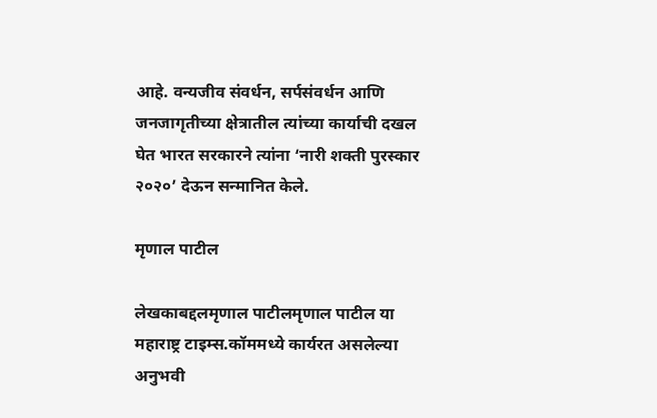आहे. वन्यजीव संवर्धन, सर्पसंवर्धन आणि जनजागृतीच्या क्षेत्रातील त्यांच्या कार्याची दखल घेत भारत सरकारने त्यांना ‘नारी शक्ती पुरस्कार २०२०’ देऊन सन्मानित केले.

मृणाल पाटील

लेखकाबद्दलमृणाल पाटीलमृणाल पाटील या महाराष्ट्र टाइम्स.कॉममध्ये कार्यरत असलेल्या अनुभवी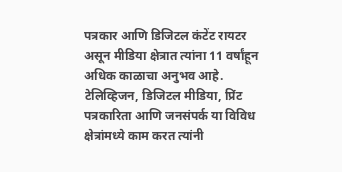पत्रकार आणि डिजिटल कंटेंट रायटर असून मीडिया क्षेत्रात त्यांना 11 वर्षांहून अधिक काळाचा अनुभव आहे. टेलिव्हिजन, डिजिटल मीडिया, प्रिंट पत्रकारिता आणि जनसंपर्क या विविध क्षेत्रांमध्ये काम करत त्यांनी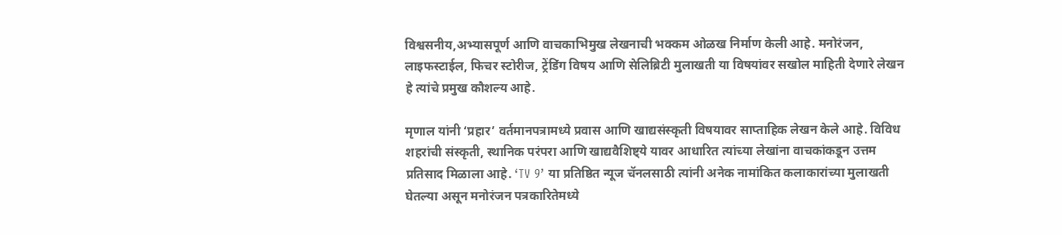विश्वसनीय,अभ्यासपूर्ण आणि वाचकाभिमुख लेखनाची भक्कम ओळख निर्माण केली आहे. मनोरंजन, लाइफस्टाईल, फिचर स्टोरीज, ट्रेंडिंग विषय आणि सेलिब्रिटी मुलाखती या विषयांवर सखोल माहिती देणारे लेखन हे त्यांचे प्रमुख कौशल्य आहे.

मृणाल यांनी ‘प्रहार’ वर्तमानपत्रामध्ये प्रवास आणि खाद्यसंस्कृती विषयावर साप्ताहिक लेखन केले आहे. विविध शहरांची संस्कृती, स्थानिक परंपरा आणि खाद्यवैशिष्ट्ये यावर आधारित त्यांच्या लेखांना वाचकांकडून उत्तम प्रतिसाद मिळाला आहे. ‘TV 9’ या प्रतिष्ठित न्यूज चॅनलसाठी त्यांनी अनेक नामांकित कलाकारांच्या मुलाखती घेतल्या असून मनोरंजन पत्रकारितेमध्ये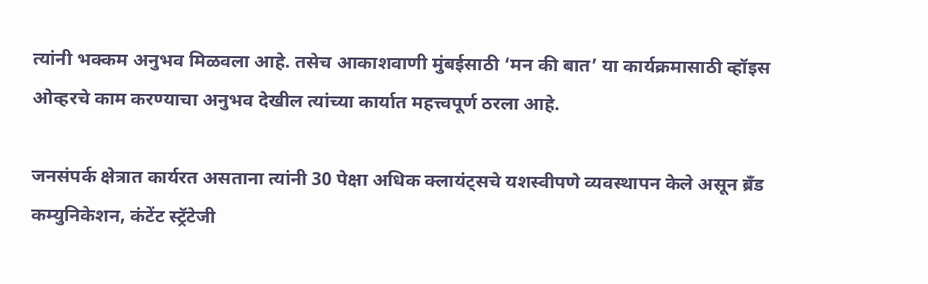त्यांनी भक्कम अनुभव मिळवला आहे. तसेच आकाशवाणी मुंबईसाठी ‘मन की बात’ या कार्यक्रमासाठी व्हॉइस ओव्हरचे काम करण्याचा अनुभव देखील त्यांच्या कार्यात महत्त्वपूर्ण ठरला आहे.

जनसंपर्क क्षेत्रात कार्यरत असताना त्यांनी 30 पेक्षा अधिक क्लायंट्सचे यशस्वीपणे व्यवस्थापन केले असून ब्रँड कम्युनिकेशन, कंटेंट स्ट्रॅटेजी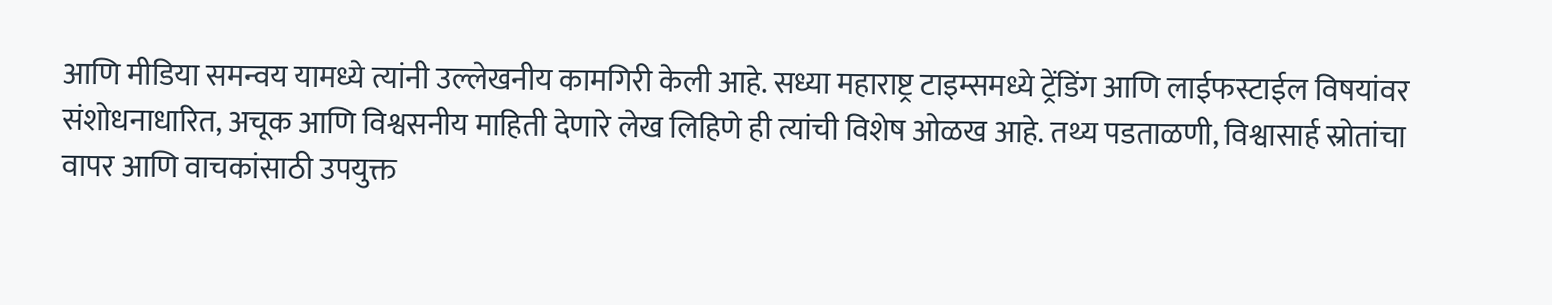आणि मीडिया समन्वय यामध्ये त्यांनी उल्लेखनीय कामगिरी केली आहे. सध्या महाराष्ट्र टाइम्समध्ये ट्रेंडिंग आणि लाईफस्टाईल विषयांवर संशोधनाधारित, अचूक आणि विश्वसनीय माहिती देणारे लेख लिहिणे ही त्यांची विशेष ओळख आहे. तथ्य पडताळणी, विश्वासार्ह स्रोतांचा वापर आणि वाचकांसाठी उपयुक्त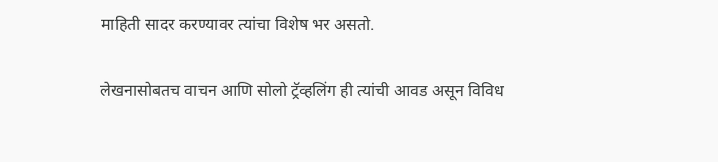माहिती सादर करण्यावर त्यांचा विशेष भर असतो.

लेखनासोबतच वाचन आणि सोलो ट्रॅव्हलिंग ही त्यांची आवड असून विविध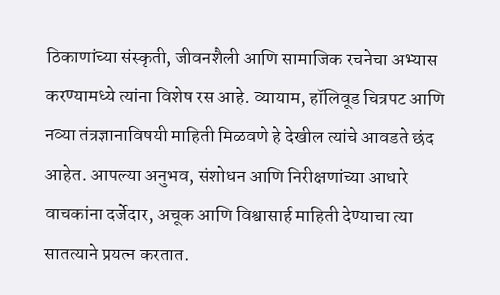ठिकाणांच्या संस्कृती, जीवनशैली आणि सामाजिक रचनेचा अभ्यास करण्यामध्ये त्यांना विशेष रस आहे. व्यायाम, हॉलिवूड चित्रपट आणि नव्या तंत्रज्ञानाविषयी माहिती मिळवणे हे देखील त्यांचे आवडते छंद आहेत. आपल्या अनुभव, संशोधन आणि निरीक्षणांच्या आधारे वाचकांना दर्जेदार, अचूक आणि विश्वासार्ह माहिती देण्याचा त्या सातत्याने प्रयत्न करतात.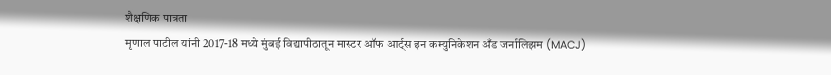शैक्षणिक पात्रता
मृणाल पाटील यांनी 2017-18 मध्ये मुंबई विद्यापीठातून मास्टर ऑफ आर्ट्स इन कम्युनिकेशन अँड जर्नालिझम (MACJ)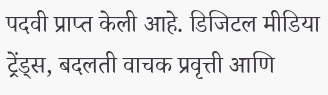पदवी प्राप्त केली आहे. डिजिटल मीडिया ट्रेंड्स, बदलती वाचक प्रवृत्ती आणि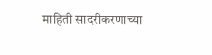माहिती सादरीकरणाच्या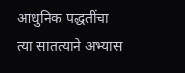आधुनिक पद्धतींचा त्या सातत्याने अभ्यास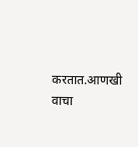करतात.आणखी वाचा